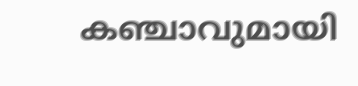കഞ്ചാവുമായി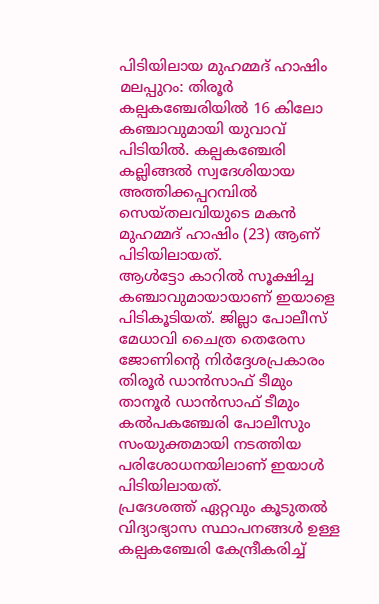പിടിയിലായ മുഹമ്മദ് ഹാഷിം
മലപ്പുറം: തിരൂർ കല്പകഞ്ചേരിയിൽ 16 കിലോ കഞ്ചാവുമായി യുവാവ് പിടിയിൽ. കല്പകഞ്ചേരി കല്ലിങ്ങൽ സ്വദേശിയായ അത്തിക്കപ്പറമ്പിൽ സെയ്തലവിയുടെ മകൻ മുഹമ്മദ് ഹാഷിം (23) ആണ് പിടിയിലായത്.
ആൾട്ടോ കാറിൽ സൂക്ഷിച്ച കഞ്ചാവുമായായാണ് ഇയാളെ പിടികൂടിയത്. ജില്ലാ പോലീസ് മേധാവി ചൈത്ര തെരേസ ജോണിന്റെ നിർദ്ദേശപ്രകാരം തിരൂർ ഡാൻസാഫ് ടീമും താനൂർ ഡാൻസാഫ് ടീമും കൽപകഞ്ചേരി പോലീസും സംയുക്തമായി നടത്തിയ പരിശോധനയിലാണ് ഇയാൾ പിടിയിലായത്.
പ്രദേശത്ത് ഏറ്റവും കൂടുതൽ വിദ്യാഭ്യാസ സ്ഥാപനങ്ങൾ ഉള്ള കല്പകഞ്ചേരി കേന്ദ്രീകരിച്ച്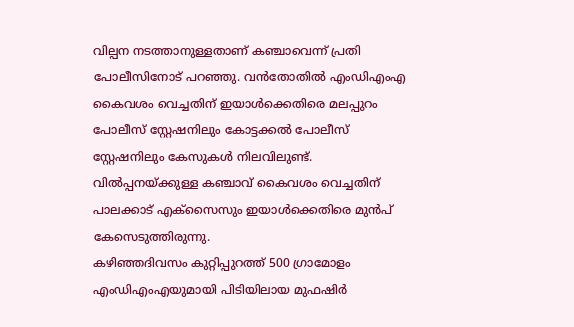വില്പന നടത്താനുള്ളതാണ് കഞ്ചാവെന്ന് പ്രതി പോലീസിനോട് പറഞ്ഞു. വൻതോതിൽ എംഡിഎംഎ കൈവശം വെച്ചതിന് ഇയാൾക്കെതിരെ മലപ്പുറം പോലീസ് സ്റ്റേഷനിലും കോട്ടക്കൽ പോലീസ് സ്റ്റേഷനിലും കേസുകൾ നിലവിലുണ്ട്. വിൽപ്പനയ്ക്കുള്ള കഞ്ചാവ് കൈവശം വെച്ചതിന് പാലക്കാട് എക്സൈസും ഇയാൾക്കെതിരെ മുൻപ് കേസെടുത്തിരുന്നു.
കഴിഞ്ഞദിവസം കുറ്റിപ്പുറത്ത് 500 ഗ്രാമോളം എംഡിഎംഎയുമായി പിടിയിലായ മുഫഷിർ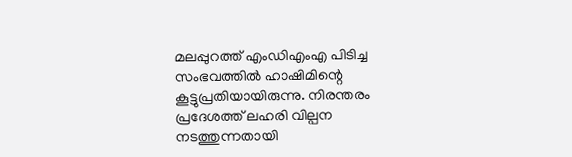മലപ്പുറത്ത് എംഡിഎംഎ പിടിച്ച സംഭവത്തിൽ ഹാഷിമിന്റെ കൂട്ടുപ്രതിയായിരുന്നു. നിരന്തരം പ്രദേശത്ത് ലഹരി വില്പന നടത്തുന്നതായി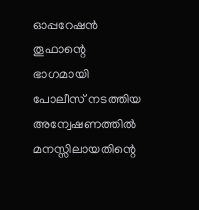ഓപ്പറേഷൻ തൂഫാന്റെ ഭാഗമായി പോലീസ് നടത്തിയ അന്വേഷണത്തിൽ മനസ്സിലായതിന്റെ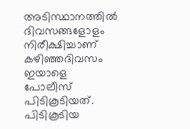അടിസ്ഥാനത്തിൽ ദിവസങ്ങളോളം നിരീക്ഷിച്ചാണ് കഴിഞ്ഞദിവസം ഇയാളെ പോലീസ് പിടികൂടിയത്. പിടികൂടിയ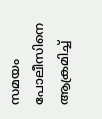സമയം പോലീസിനെ ആക്രമിച്ച്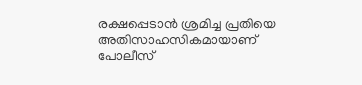രക്ഷപ്പെടാൻ ശ്രമിച്ച പ്രതിയെ അതിസാഹസികമായാണ് പോലീസ്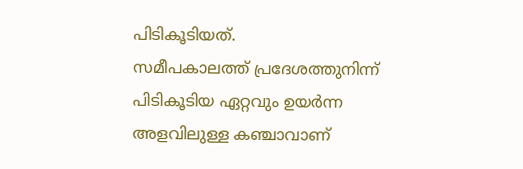പിടികൂടിയത്.
സമീപകാലത്ത് പ്രദേശത്തുനിന്ന് പിടികൂടിയ ഏറ്റവും ഉയർന്ന അളവിലുള്ള കഞ്ചാവാണ്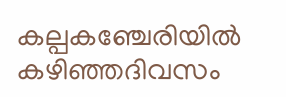കല്പകഞ്ചേരിയിൽ കഴിഞ്ഞദിവസം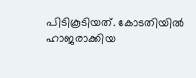പിടികൂടിയത്. കോടതിയിൽ ഹാജരാക്കിയ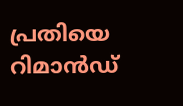പ്രതിയെ റിമാൻഡ്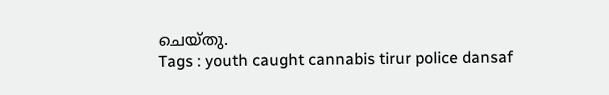ചെയ്തു.
Tags : youth caught cannabis tirur police dansaf